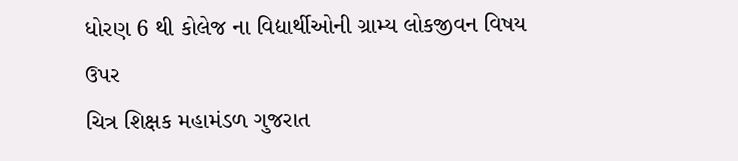ધોરણ 6 થી કોલેજ ના વિદ્યાર્થીઓની ગ્રામ્ય લોકજીવન વિષય ઉપર
ચિત્ર શિક્ષક મહામંડળ ગુજરાત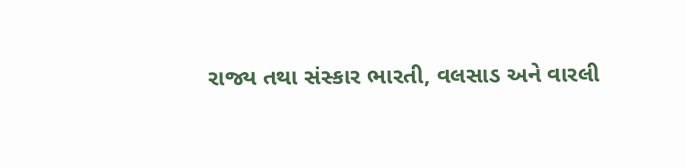રાજ્ય તથા સંસ્કાર ભારતી, વલસાડ અને વારલી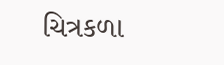ચિત્રકળા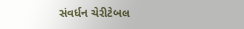સંવર્ધન ચેરીટેબલ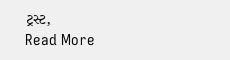ટ્રસ્ટ,
Read More